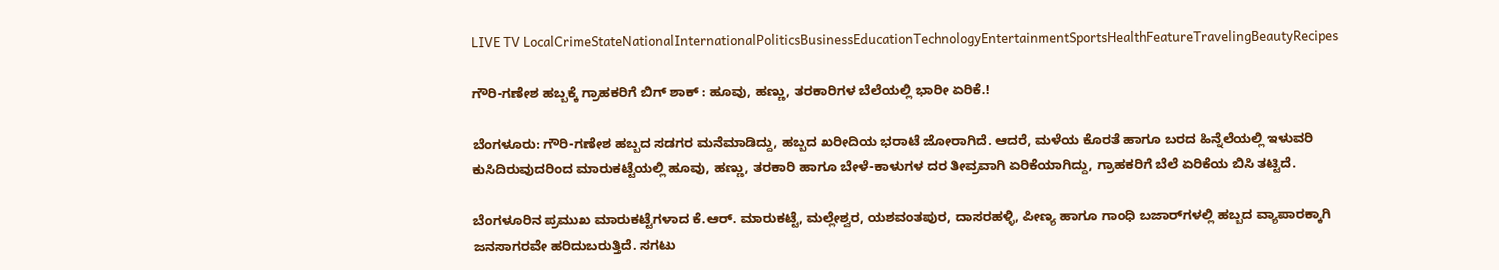LIVE TV LocalCrimeStateNationalInternationalPoliticsBusinessEducationTechnologyEntertainmentSportsHealthFeatureTravelingBeautyRecipes

ಗೌರಿ-ಗಣೇಶ ಹಬ್ಬಕ್ಕೆ ಗ್ರಾಹಕರಿಗೆ ಬಿಗ್ ಶಾಕ್ : ಹೂವು, ಹಣ್ಣು, ತರಕಾರಿಗಳ ಬೆಲೆಯಲ್ಲಿ ಭಾರೀ ಏರಿಕೆ.!

ಬೆಂಗಳೂರು: ಗೌರಿ-ಗಣೇಶ ಹಬ್ಬದ ಸಡಗರ ಮನೆಮಾಡಿದ್ದು, ಹಬ್ಬದ ಖರೀದಿಯ ಭರಾಟೆ ಜೋರಾಗಿದೆ. ಆದರೆ, ಮಳೆಯ ಕೊರತೆ ಹಾಗೂ ಬರದ ಹಿನ್ನೆಲೆಯಲ್ಲಿ ಇಳುವರಿ ಕುಸಿದಿರುವುದರಿಂದ ಮಾರುಕಟ್ಟೆಯಲ್ಲಿ ಹೂವು, ಹಣ್ಣು, ತರಕಾರಿ ಹಾಗೂ ಬೇಳೆ-ಕಾಳುಗಳ ದರ ತೀವ್ರವಾಗಿ ಏರಿಕೆಯಾಗಿದ್ದು, ಗ್ರಾಹಕರಿಗೆ ಬೆಲೆ ಏರಿಕೆಯ ಬಿಸಿ ತಟ್ಟಿದೆ.

ಬೆಂಗಳೂರಿನ ಪ್ರಮುಖ ಮಾರುಕಟ್ಟೆಗಳಾದ ಕೆ.ಆರ್. ಮಾರುಕಟ್ಟೆ, ಮಲ್ಲೇಶ್ವರ, ಯಶವಂತಪುರ, ದಾಸರಹಳ್ಳಿ, ಪೀಣ್ಯ ಹಾಗೂ ಗಾಂಧಿ ಬಜಾರ್‌ಗಳಲ್ಲಿ ಹಬ್ಬದ ವ್ಯಾಪಾರಕ್ಕಾಗಿ ಜನಸಾಗರವೇ ಹರಿದುಬರುತ್ತಿದೆ. ಸಗಟು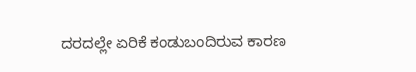ದರದಲ್ಲೇ ಏರಿಕೆ ಕಂಡುಬಂದಿರುವ ಕಾರಣ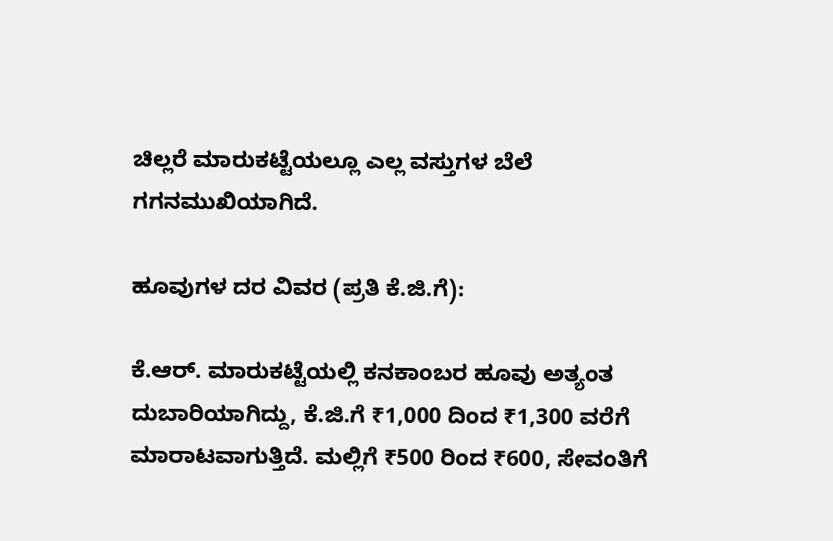ಚಿಲ್ಲರೆ ಮಾರುಕಟ್ಟೆಯಲ್ಲೂ ಎಲ್ಲ ವಸ್ತುಗಳ ಬೆಲೆ ಗಗನಮುಖಿಯಾಗಿದೆ.

ಹೂವುಗಳ ದರ ವಿವರ (ಪ್ರತಿ ಕೆ.ಜಿ.ಗೆ):

ಕೆ.ಆರ್. ಮಾರುಕಟ್ಟೆಯಲ್ಲಿ ಕನಕಾಂಬರ ಹೂವು ಅತ್ಯಂತ ದುಬಾರಿಯಾಗಿದ್ದು, ಕೆ.ಜಿ.ಗೆ ₹1,000 ದಿಂದ ₹1,300 ವರೆಗೆ ಮಾರಾಟವಾಗುತ್ತಿದೆ. ಮಲ್ಲಿಗೆ ₹500 ರಿಂದ ₹600, ಸೇವಂತಿಗೆ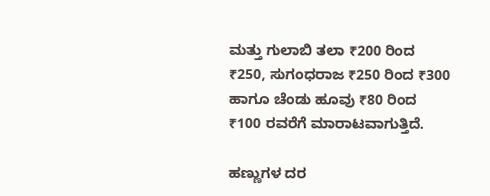ಮತ್ತು ಗುಲಾಬಿ ತಲಾ ₹200 ರಿಂದ ₹250, ಸುಗಂಧರಾಜ ₹250 ರಿಂದ ₹300 ಹಾಗೂ ಚೆಂಡು ಹೂವು ₹80 ರಿಂದ ₹100 ರವರೆಗೆ ಮಾರಾಟವಾಗುತ್ತಿದೆ.

ಹಣ್ಣುಗಳ ದರ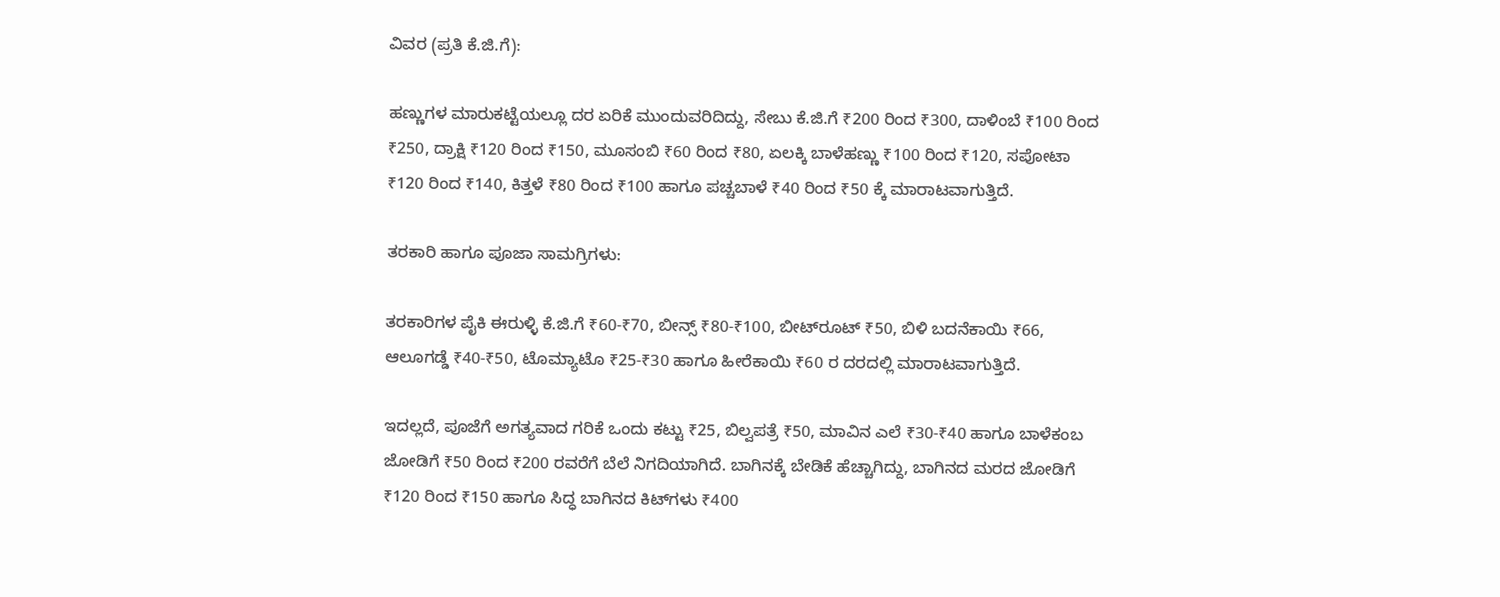ವಿವರ (ಪ್ರತಿ ಕೆ.ಜಿ.ಗೆ):

ಹಣ್ಣುಗಳ ಮಾರುಕಟ್ಟೆಯಲ್ಲೂ ದರ ಏರಿಕೆ ಮುಂದುವರಿದಿದ್ದು, ಸೇಬು ಕೆ.ಜಿ.ಗೆ ₹200 ರಿಂದ ₹300, ದಾಳಿಂಬೆ ₹100 ರಿಂದ ₹250, ದ್ರಾಕ್ಷಿ ₹120 ರಿಂದ ₹150, ಮೂಸಂಬಿ ₹60 ರಿಂದ ₹80, ಏಲಕ್ಕಿ ಬಾಳೆಹಣ್ಣು ₹100 ರಿಂದ ₹120, ಸಪೋಟಾ ₹120 ರಿಂದ ₹140, ಕಿತ್ತಳೆ ₹80 ರಿಂದ ₹100 ಹಾಗೂ ಪಚ್ಚಬಾಳೆ ₹40 ರಿಂದ ₹50 ಕ್ಕೆ ಮಾರಾಟವಾಗುತ್ತಿದೆ.

ತರಕಾರಿ ಹಾಗೂ ಪೂಜಾ ಸಾಮಗ್ರಿಗಳು:

ತರಕಾರಿಗಳ ಪೈಕಿ ಈರುಳ್ಳಿ ಕೆ.ಜಿ.ಗೆ ₹60-₹70, ಬೀನ್ಸ್ ₹80-₹100, ಬೀಟ್‌ರೂಟ್ ₹50, ಬಿಳಿ ಬದನೆಕಾಯಿ ₹66, ಆಲೂಗಡ್ಡೆ ₹40-₹50, ಟೊಮ್ಯಾಟೊ ₹25-₹30 ಹಾಗೂ ಹೀರೆಕಾಯಿ ₹60 ರ ದರದಲ್ಲಿ ಮಾರಾಟವಾಗುತ್ತಿದೆ.

ಇದಲ್ಲದೆ, ಪೂಜೆಗೆ ಅಗತ್ಯವಾದ ಗರಿಕೆ ಒಂದು ಕಟ್ಟು ₹25, ಬಿಲ್ವಪತ್ರೆ ₹50, ಮಾವಿನ ಎಲೆ ₹30-₹40 ಹಾಗೂ ಬಾಳೆಕಂಬ ಜೋಡಿಗೆ ₹50 ರಿಂದ ₹200 ರವರೆಗೆ ಬೆಲೆ ನಿಗದಿಯಾಗಿದೆ. ಬಾಗಿನಕ್ಕೆ ಬೇಡಿಕೆ ಹೆಚ್ಚಾಗಿದ್ದು, ಬಾಗಿನದ ಮರದ ಜೋಡಿಗೆ ₹120 ರಿಂದ ₹150 ಹಾಗೂ ಸಿದ್ಧ ಬಾಗಿನದ ಕಿಟ್‌ಗಳು ₹400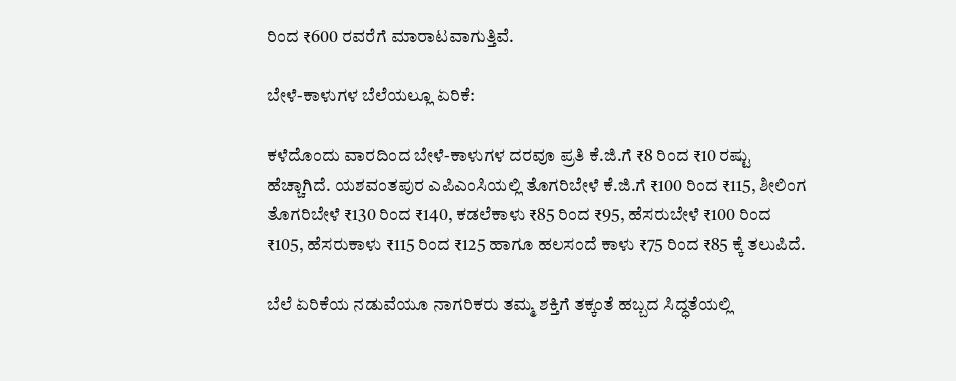ರಿಂದ ₹600 ರವರೆಗೆ ಮಾರಾಟವಾಗುತ್ತಿವೆ.

ಬೇಳೆ-ಕಾಳುಗಳ ಬೆಲೆಯಲ್ಲೂ ಏರಿಕೆ:

ಕಳೆದೊಂದು ವಾರದಿಂದ ಬೇಳೆ-ಕಾಳುಗಳ ದರವೂ ಪ್ರತಿ ಕೆ.ಜಿ.ಗೆ ₹8 ರಿಂದ ₹10 ರಷ್ಟು ಹೆಚ್ಚಾಗಿದೆ. ಯಶವಂತಪುರ ಎಪಿಎಂಸಿಯಲ್ಲಿ ತೊಗರಿಬೇಳೆ ಕೆ.ಜಿ.ಗೆ ₹100 ರಿಂದ ₹115, ಶೀಲಿಂಗ ತೊಗರಿಬೇಳೆ ₹130 ರಿಂದ ₹140, ಕಡಲೆಕಾಳು ₹85 ರಿಂದ ₹95, ಹೆಸರುಬೇಳೆ ₹100 ರಿಂದ ₹105, ಹೆಸರುಕಾಳು ₹115 ರಿಂದ ₹125 ಹಾಗೂ ಹಲಸಂದೆ ಕಾಳು ₹75 ರಿಂದ ₹85 ಕ್ಕೆ ತಲುಪಿದೆ.

ಬೆಲೆ ಏರಿಕೆಯ ನಡುವೆಯೂ ನಾಗರಿಕರು ತಮ್ಮ ಶಕ್ತಿಗೆ ತಕ್ಕಂತೆ ಹಬ್ಬದ ಸಿದ್ಧತೆಯಲ್ಲಿ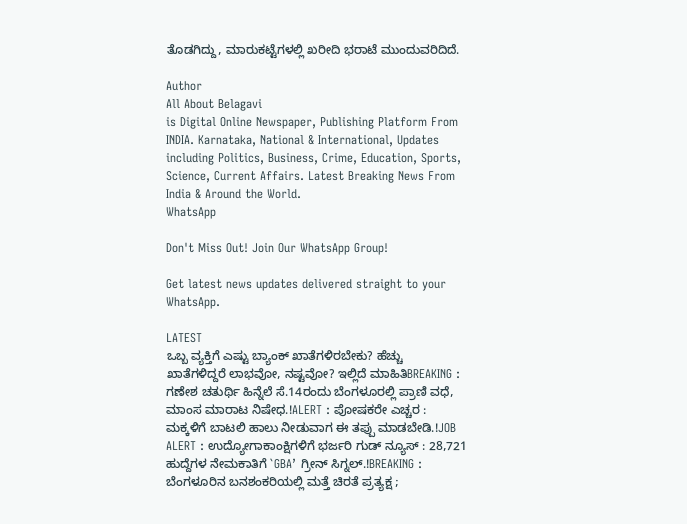ತೊಡಗಿದ್ದು, ಮಾರುಕಟ್ಟೆಗಳಲ್ಲಿ ಖರೀದಿ ಭರಾಟೆ ಮುಂದುವರಿದಿದೆ.

Author
All About Belagavi
is Digital Online Newspaper, Publishing Platform From INDIA. Karnataka, National & International, Updates including Politics, Business, Crime, Education, Sports, Science, Current Affairs. Latest Breaking News From India & Around the World.
WhatsApp

Don't Miss Out! Join Our WhatsApp Group!

Get latest news updates delivered straight to your WhatsApp.

LATEST
ಒಬ್ಬ ವ್ಯಕ್ತಿಗೆ ಎಷ್ಟು ಬ್ಯಾಂಕ್ ಖಾತೆಗಳಿರಬೇಕು? ಹೆಚ್ಚು ಖಾತೆಗಳಿದ್ದರೆ ಲಾಭವೋ, ನಷ್ಟವೋ? ಇಲ್ಲಿದೆ ಮಾಹಿತಿBREAKING : ಗಣೇಶ ಚತುರ್ಥಿ ಹಿನ್ನೆಲೆ ಸೆ.14ರಂದು ಬೆಂಗಳೂರಲ್ಲಿ ಪ್ರಾಣಿ ವಧೆ, ಮಾಂಸ ಮಾರಾಟ ನಿಷೇಧ.!ALERT : ಪೋಷಕರೇ ಎಚ್ಚರ : ಮಕ್ಕಳಿಗೆ ಬಾಟಲಿ ಹಾಲು ನೀಡುವಾಗ ಈ ತಪ್ಪು ಮಾಡಬೇಡಿ.!JOB ALERT : ಉದ್ಯೋಗಾಕಾಂಕ್ಷಿಗಳಿಗೆ ಭರ್ಜರಿ ಗುಡ್ ನ್ಯೂಸ್ : 28,721 ಹುದ್ದೆಗಳ ನೇಮಕಾತಿಗೆ `GBA’ ಗ್ರೀನ್ ಸಿಗ್ನಲ್.!BREAKING : ಬೆಂಗಳೂರಿನ ಬನಶಂಕರಿಯಲ್ಲಿ ಮತ್ತೆ ಚಿರತೆ ಪ್ರತ್ಯಕ್ಷ ;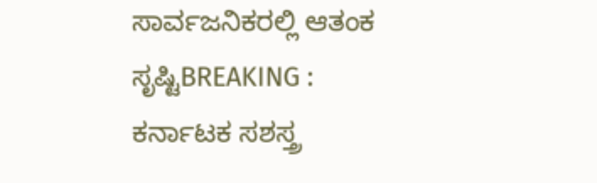ಸಾರ್ವಜನಿಕರಲ್ಲಿ ಆತಂಕ ಸೃಷ್ಟಿBREAKING : ಕರ್ನಾಟಕ ಸಶಸ್ತ್ರ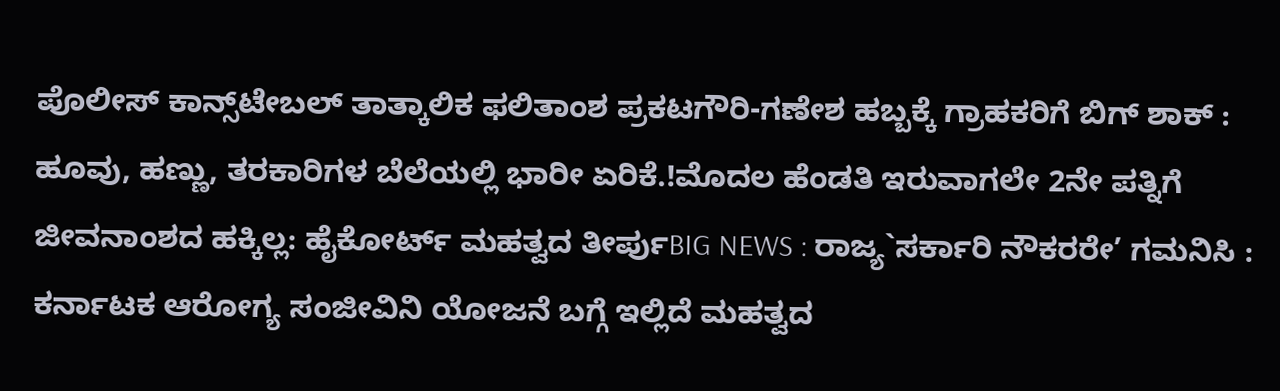ಪೊಲೀಸ್ ಕಾನ್ಸ್‌ಟೇಬಲ್ ತಾತ್ಕಾಲಿಕ ಫಲಿತಾಂಶ ಪ್ರಕಟಗೌರಿ-ಗಣೇಶ ಹಬ್ಬಕ್ಕೆ ಗ್ರಾಹಕರಿಗೆ ಬಿಗ್ ಶಾಕ್ : ಹೂವು, ಹಣ್ಣು, ತರಕಾರಿಗಳ ಬೆಲೆಯಲ್ಲಿ ಭಾರೀ ಏರಿಕೆ.!ಮೊದಲ ಹೆಂಡತಿ ಇರುವಾಗಲೇ 2ನೇ ಪತ್ನಿಗೆ ಜೀವನಾಂಶದ ಹಕ್ಕಿಲ್ಲ: ಹೈಕೋರ್ಟ್ ಮಹತ್ವದ ತೀರ್ಪುBIG NEWS : ರಾಜ್ಯ`ಸರ್ಕಾರಿ ನೌಕರರೇ’ ಗಮನಿಸಿ : ಕರ್ನಾಟಕ ಆರೋಗ್ಯ ಸಂಜೀವಿನಿ ಯೋಜನೆ ಬಗ್ಗೆ ಇಲ್ಲಿದೆ ಮಹತ್ವದ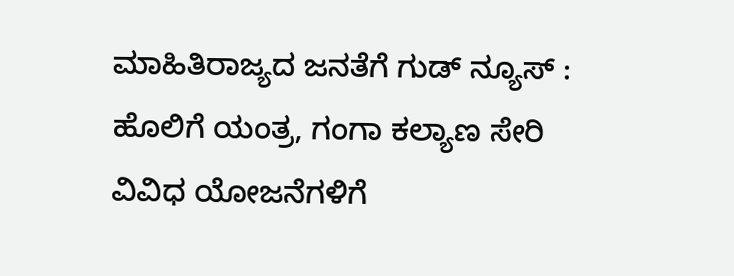ಮಾಹಿತಿರಾಜ್ಯದ ಜನತೆಗೆ ಗುಡ್ ನ್ಯೂಸ್ : ಹೊಲಿಗೆ ಯಂತ್ರ, ಗಂಗಾ ಕಲ್ಯಾಣ ಸೇರಿ ವಿವಿಧ ಯೋಜನೆಗಳಿಗೆ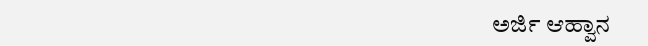ಅರ್ಜಿ ಆಹ್ವಾನ